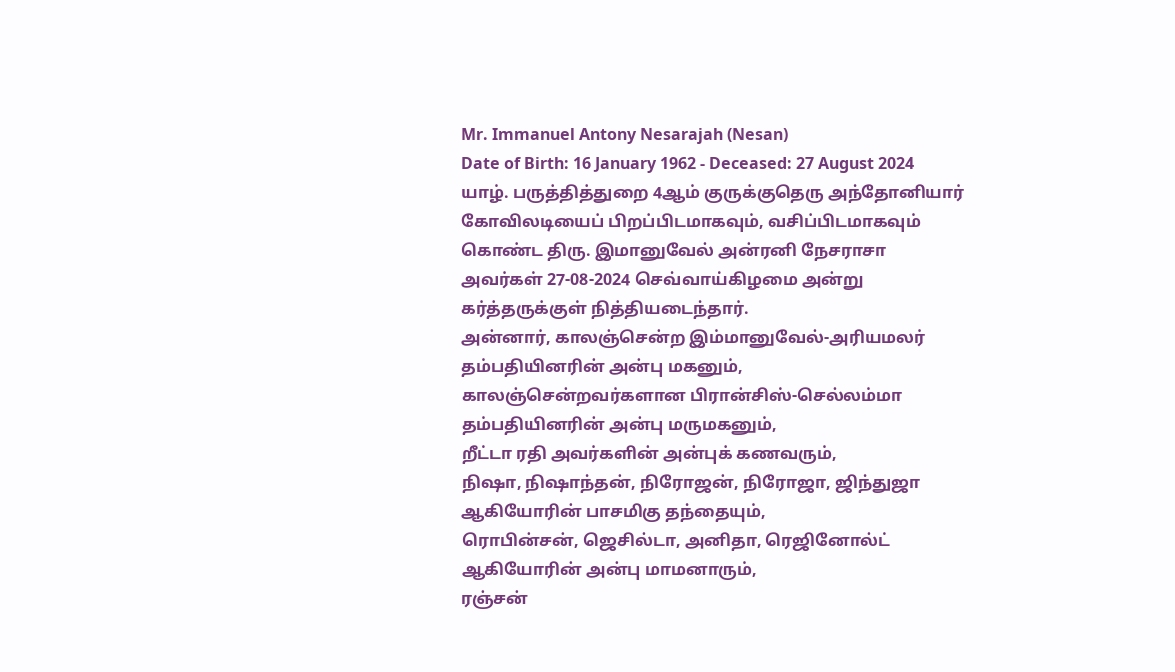Mr. Immanuel Antony Nesarajah (Nesan)
Date of Birth: 16 January 1962 - Deceased: 27 August 2024
யாழ். பருத்தித்துறை 4ஆம் குருக்குதெரு அந்தோனியார் கோவிலடியைப் பிறப்பிடமாகவும், வசிப்பிடமாகவும் கொண்ட திரு. இமானுவேல் அன்ரனி நேசராசா அவர்கள் 27-08-2024 செவ்வாய்கிழமை அன்று கர்த்தருக்குள் நித்தியடைந்தார்.
அன்னார், காலஞ்சென்ற இம்மானுவேல்-அரியமலர் தம்பதியினரின் அன்பு மகனும், காலஞ்சென்றவர்களான பிரான்சிஸ்-செல்லம்மா தம்பதியினரின் அன்பு மருமகனும்,
றீட்டா ரதி அவர்களின் அன்புக் கணவரும்,
நிஷா, நிஷாந்தன், நிரோஜன், நிரோஜா, ஜிந்துஜா ஆகியோரின் பாசமிகு தந்தையும்,
ரொபின்சன், ஜெசில்டா, அனிதா, ரெஜினோல்ட் ஆகியோரின் அன்பு மாமனாரும்,
ரஞ்சன்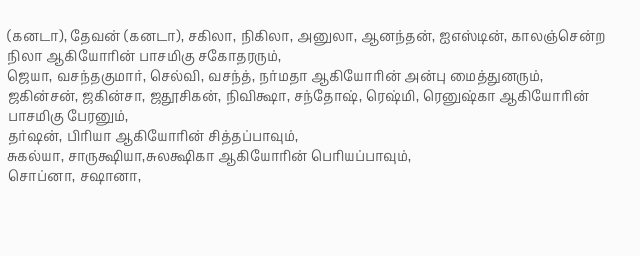(கனடா), தேவன் (கனடா), சகிலா, நிகிலா, அனுலா, ஆனந்தன், ஐஎஸ்டின், காலஞ்சென்ற நிலா ஆகியோரின் பாசமிகு சகோதரரும்,
ஜெயா, வசந்தகுமார், செல்வி, வசந்த், நர்மதா ஆகியோரின் அன்பு மைத்துனரும்,
ஜகின்சன், ஜகின்சா, ஜதூசிகன், நிவிக்ஷா, சந்தோஷ், ரெஷ்மி, ரெனுஷ்கா ஆகியோரின் பாசமிகு பேரனும்,
தர்ஷன், பிரியா ஆகியோரின் சித்தப்பாவும்,
சுகல்யா, சாருக்ஷியா,சுலக்ஷிகா ஆகியோரின் பெரியப்பாவும்,
சொப்னா, சஷானா,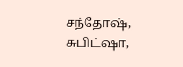சந்தோஷ், சுபிட்ஷா,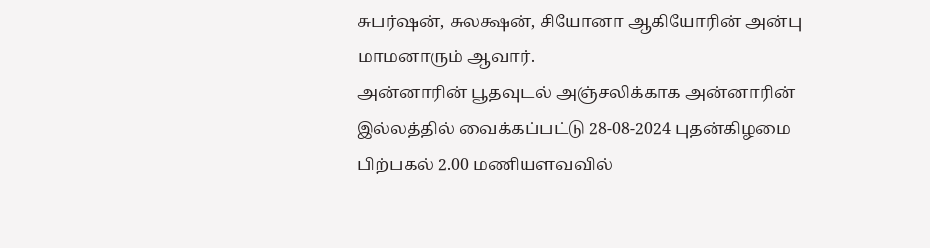சுபர்ஷன், சுலக்ஷன், சியோனா ஆகியோரின் அன்பு மாமனாரும் ஆவார்.
அன்னாரின் பூதவுடல் அஞ்சலிக்காக அன்னாரின் இல்லத்தில் வைக்கப்பட்டு 28-08-2024 புதன்கிழமை பிற்பகல் 2.00 மணியளவவில்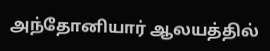அந்தோனியார் ஆலயத்தில்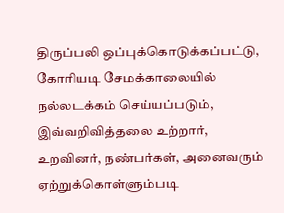திருப்பலி ஒப்புக்கொடுக்கப்பட்டு, கோரியடி சேமக்காலையில் நல்லடக்கம் செய்யப்படும்,
இவ்வறிவித்தலை உற்றார், உறவினர், நண்பர்கள், அனைவரும் ஏற்றுக்கொள்ளும்படி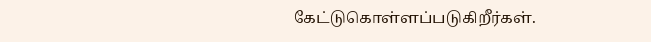கேட்டுகொள்ளப்படுகிறீர்கள்.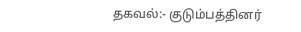தகவல்:- குடும்பத்தினர்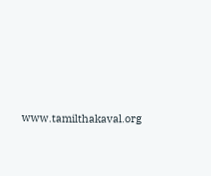www.tamilthakaval.org